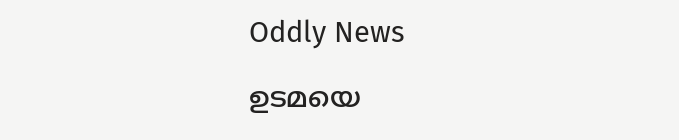Oddly News

ഉടമയെ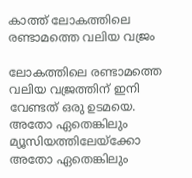കാത്ത്‌ ലോകത്തിലെ രണ്ടാമത്തെ വലിയ വജ്രം

ലോകത്തിലെ രണ്ടാമത്തെ വലിയ വജ്രത്തിന്‌ ഇനി വേണ്ടത്‌ ഒരു ഉടമയെ. അതോ ഏതെങ്കിലും മ്യൂസിയത്തിലേയ്ക്കോ അതോ ഏതെങ്കിലും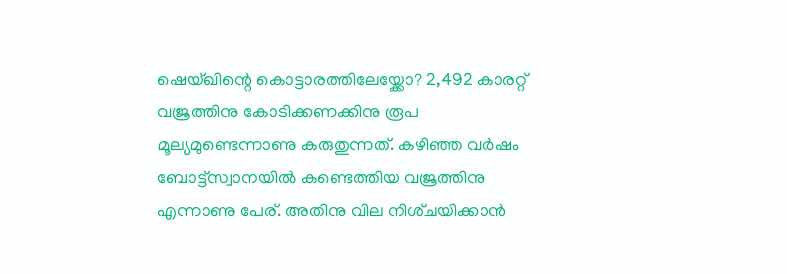ഷെയ്ഖിന്റെ കൊട്ടാരത്തിലേയ്ക്കോ? 2,492 കാരറ്റ്‌ വജ്രത്തിനു കോടിക്കണക്കിനു രൂപ മൂല്യമുണ്ടെന്നാണു കരുതുന്നത്‌. കഴിഞ്ഞ വര്‍ഷം ബോട്ട്‌സ്വാനയില്‍ കണ്ടെത്തിയ വജ്രത്തിനു എന്നാണു പേര്‌. അതിനു വില നിശ്‌ചയിക്കാന്‍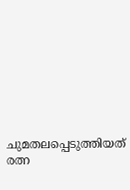ചുമതലപ്പെടുത്തിയത്‌ രത്ന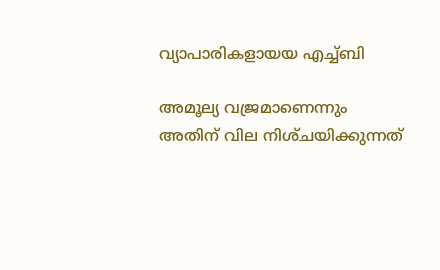വ്യാപാരികളായയ എച്ച്‌ബി

അമൂല്യ വജ്രമാണെന്നും അതിന്‌ വില നിശ്‌ചയിക്കുന്നത്‌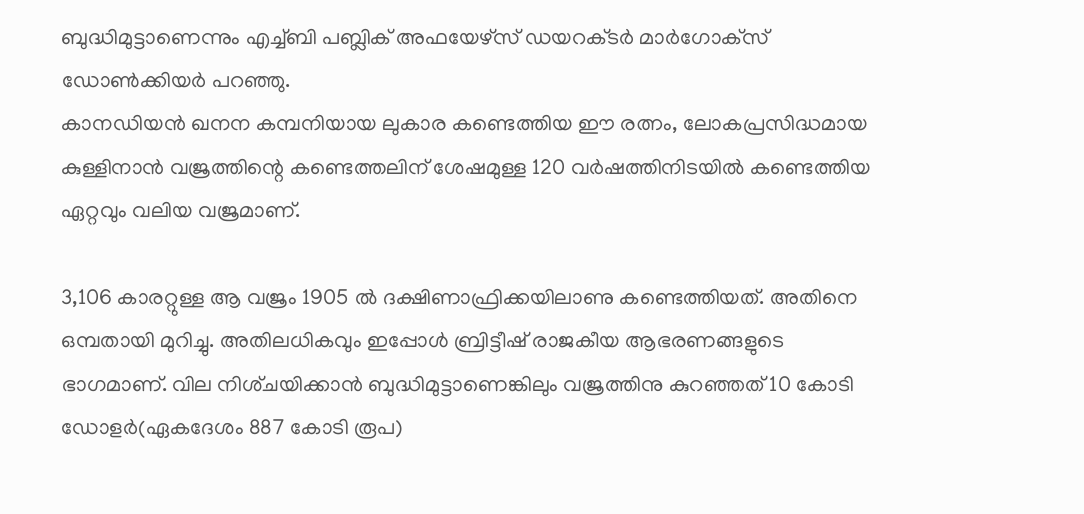ബുദ്ധിമുട്ടാണെന്നും എച്ച്‌ബി പബ്ലിക്‌ അഫയേഴ്‌സ്‌ ഡയറക്‌ടര്‍ മാര്‍ഗോക്‌സ്‌ ഡോണ്‍ക്കിയര്‍ പറഞ്ഞു.
കാനഡിയന്‍ ഖനന കമ്പനിയായ ലുകാര കണ്ടെത്തിയ ഈ രത്നം, ലോകപ്രസിദ്ധമായ കുള്ളിനാന്‍ വജ്രത്തിന്റെ കണ്ടെത്തലിന്‌ ശേഷമുള്ള 120 വര്‍ഷത്തിനിടയില്‍ കണ്ടെത്തിയ ഏറ്റവും വലിയ വജ്രമാണ്‌.

3,106 കാരറ്റുള്ള ആ വജ്രം 1905 ല്‍ ദക്ഷിണാഫ്രിക്കയിലാണു കണ്ടെത്തിയത്‌. അതിനെ ഒമ്പതായി മുറിച്ചു. അതിലധികവും ഇപ്പോള്‍ ബ്രിട്ടീഷ്‌ രാജകീയ ആഭരണങ്ങളുടെ ഭാഗമാണ്‌. വില നിശ്‌ചയിക്കാന്‍ ബുദ്ധിമുട്ടാണെങ്കിലും വജ്രത്തിനു കുറഞ്ഞത്‌ 10 കോടി ഡോളര്‍(ഏകദേശം 887 കോടി രൂപ)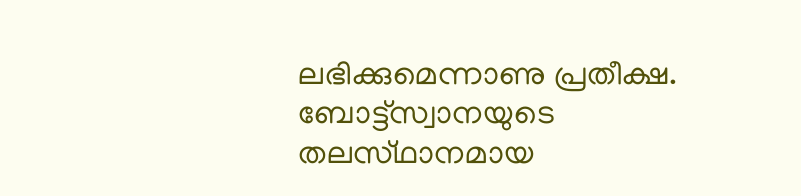ലഭിക്കുമെന്നാണു പ്രതീക്ഷ.
ബോട്ട്‌സ്വാനയുടെ തലസ്‌ഥാനമായ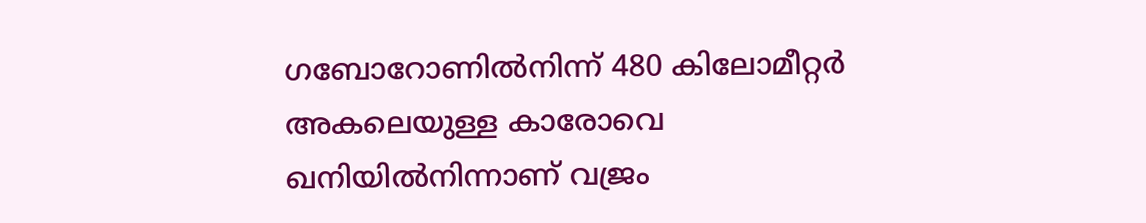ഗബോറോണില്‍നിന്ന്‌ 480 കിലോമീറ്റര്‍ അകലെയുള്ള കാരോവെ ഖനിയില്‍നിന്നാണ്‌ വജ്രം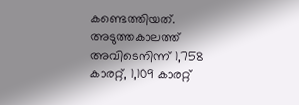കണ്ടെത്തിയത്‌. അടുത്തകാലത്ത്‌ അവിടെനിന്ന്‌ 1,758 കാരറ്റ്‌, 1,109 കാരറ്റ്‌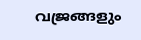വജ്രങ്ങളും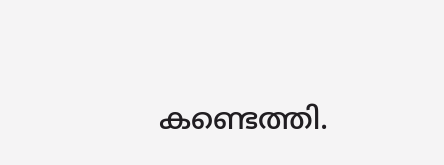കണ്ടെത്തി.